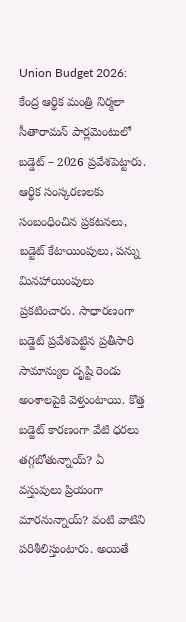Union Budget 2026: కేంద్ర ఆర్థిక మంత్రి నిర్మలా సీతారామన్ పార్లమెంటులో బడ్డెట్ – 2026 ప్రవేశపెట్టారు. ఆర్థిక సంస్కరణలకు సంబంధించిన ప్రకటనలు, బడ్టెట్ కేటాయింపులు, పన్ను మినహాయింపులు ప్రకటించారు. సాధారణంగా బడ్జెట్ ప్రవేశపెట్టిన ప్రతీసారి సామాన్యుల దృష్టి రెండు అంశాలపైకి వెళ్తుంటాయి. కొత్త బడ్జెట్ కారణంగా వేటి ధరలు తగ్గబోతున్నాయ్? ఏ వస్తువులు ప్రియంగా మారనున్నాయ్? వంటి వాటిని పరిశీలిస్తుంటారు. అయితే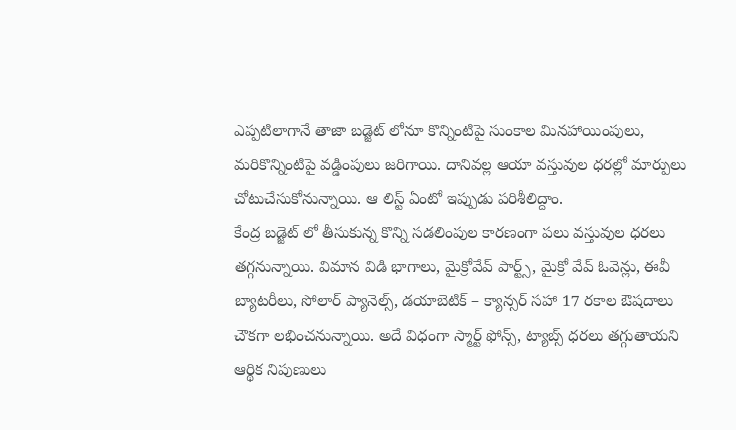ఎప్పటిలాగానే తాజా బడ్జెట్ లోనూ కొన్నింటిపై సుంకాల మినహాయింపులు, మరికొన్నింటిపై వడ్డింపులు జరిగాయి. దానివల్ల ఆయా వస్తువుల ధరల్లో మార్పులు చోటుచేసుకోనున్నాయి. ఆ లిస్ట్ ఏంటో ఇప్పుడు పరిశీలిద్దాం.
కేంద్ర బడ్జెట్ లో తీసుకున్న కొన్ని సడలింపుల కారణంగా పలు వస్తువుల ధరలు తగ్గనున్నాయి. విమాన విడి భాగాలు, మైక్రోవేవ్ పార్ట్స్, మైక్రో వేవ్ ఓవెన్లు, ఈవీ బ్యాటరీలు, సోలార్ ప్యానెల్స్, డయాబెటిక్ – క్యాన్సర్ సహా 17 రకాల ఔషదాలు చౌకగా లభించనున్నాయి. అదే విధంగా స్మార్ట్ ఫోన్స్, ట్యాబ్స్ ధరలు తగ్గుతాయని ఆర్థిక నిపుణులు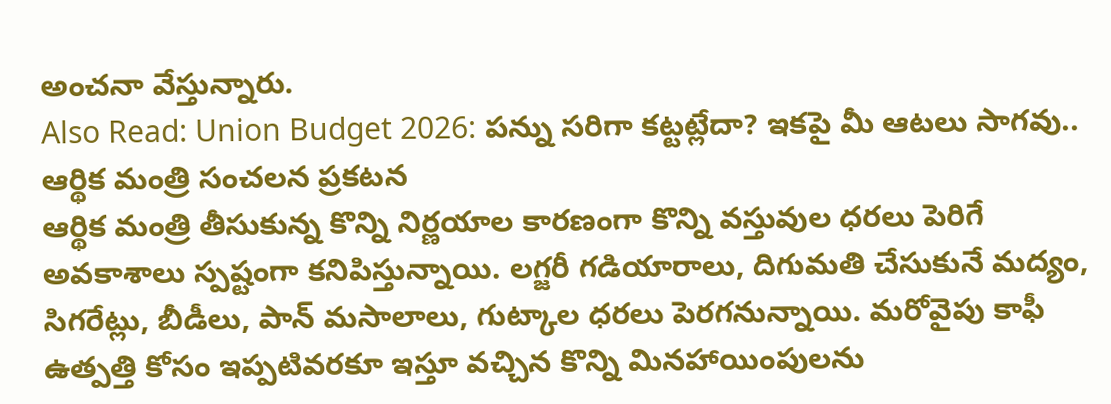అంచనా వేస్తున్నారు.
Also Read: Union Budget 2026: పన్ను సరిగా కట్టట్లేదా? ఇకపై మీ ఆటలు సాగవు.. ఆర్థిక మంత్రి సంచలన ప్రకటన
ఆర్థిక మంత్రి తీసుకున్న కొన్ని నిర్ణయాల కారణంగా కొన్ని వస్తువుల ధరలు పెరిగే అవకాశాలు స్పష్టంగా కనిపిస్తున్నాయి. లగ్జరీ గడియారాలు, దిగుమతి చేసుకునే మద్యం, సిగరేట్లు, బీడీలు, పాన్ మసాలాలు, గుట్కాల ధరలు పెరగనున్నాయి. మరోవైపు కాఫీ ఉత్పత్తి కోసం ఇప్పటివరకూ ఇస్తూ వచ్చిన కొన్ని మినహాయింపులను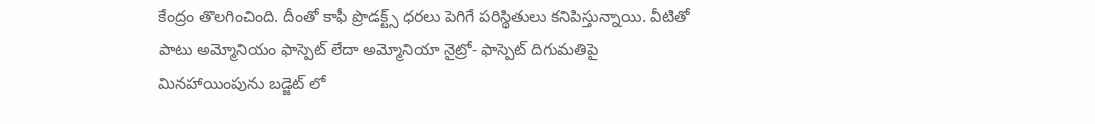కేంద్రం తొలగించింది. దీంతో కాఫీ ప్రొడక్ట్స్ ధరలు పెగిగే పరిస్థితులు కనిపిస్తున్నాయి. వీటితో పాటు అమ్మోనియం ఫాస్పెట్ లేదా అమ్మోనియా నైట్రో- ఫాస్పెట్ దిగుమతిపై మినహాయింపును బడ్జెట్ లో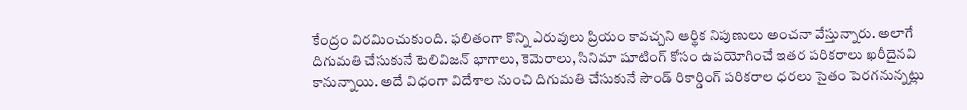కేంద్రం విరమించుకుంది. ఫలితంగా కొన్ని ఎరువులు ప్రియం కావచ్చని ఆర్థిక నిపుణులు అంచనా వేస్తున్నారు. అలాగే దిగుమతి చేసుకునే టెలివిజన్ భాగాలు, కెమెరాలు, సినిమా షూటింగ్ కోసం ఉపయోగించే ఇతర పరికరాలు ఖరీదైనవి కానున్నాయి. అదే విధంగా విదేశాల నుంచి దిగుమతి చేసుకునే సౌండ్ రికార్డింగ్ పరికరాల ధరలు సైతం పెరగనున్నట్లు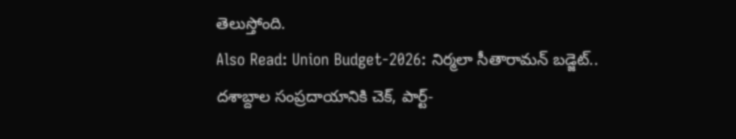తెలుస్తోంది.
Also Read: Union Budget-2026: నిర్మలా సీతారామన్ బడ్జెట్.. దశాబ్దాల సంప్రదాయానికి చెక్, పార్ట్-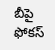బీపై ఫోకస్